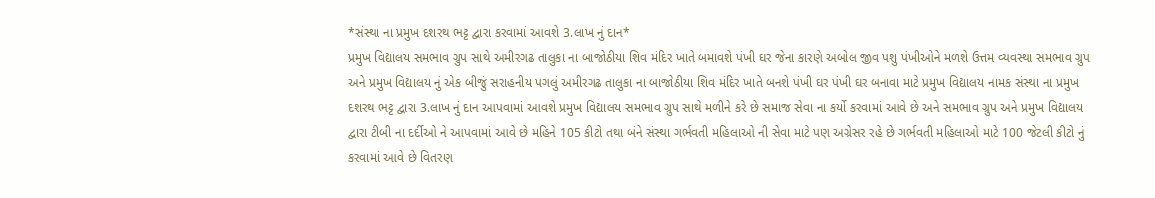*સંસ્થા ના પ્રમુખ દશરથ ભટ્ટ દ્વારા કરવામાં આવશે 3.લાખ નું દાન*
પ્રમુખ વિદ્યાલય સમભાવ ગ્રુપ સાથે અમીરગઢ તાલુકા ના બાજોઠીયા શિવ મંદિર ખાતે બમાવશે પંખી ઘર જેના કારણે અબોલ જીવ પશુ પંખીઓને મળશે ઉત્તમ વ્યવસ્થા સમભાવ ગ્રુપ અને પ્રમુખ વિદ્યાલય નું એક બીજું સરાહનીય પગલું અમીરગઢ તાલુકા ના બાજોઠીયા શિવ મંદિર ખાતે બનશે પંખી ઘર પંખી ઘર બનાવા માટે પ્રમુખ વિદ્યાલય નામક સંસ્થા ના પ્રમુખ દશરથ ભટ્ટ દ્વારા 3.લાખ નું દાન આપવામાં આવશે પ્રમુખ વિદ્યાલય સમભાવ ગ્રુપ સાથે મળીને કરે છે સમાજ સેવા ના કર્યો કરવામાં આવે છે અને સમભાવ ગ્રુપ અને પ્રમુખ વિદ્યાલય દ્વારા ટીબી ના દર્દીઓ ને આપવામાં આવે છે મહિને 105 કીટો તથા બંને સંસ્થા ગર્ભવતી મહિલાઓ ની સેવા માટે પણ અગ્રેસર રહે છે ગર્ભવતી મહિલાઓ માટે 100 જેટલી કીટો નું કરવામાં આવે છે વિતરણ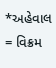*અહેવાલ = વિક્રમ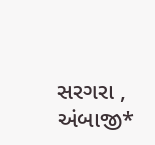સરગરા , અંબાજી*